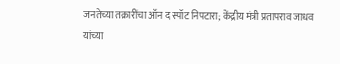जनतेच्या तक्रारींचा ऑन द स्पॉट निपटारा; केंद्रीय मंत्री प्रतापराव जाधव यांच्या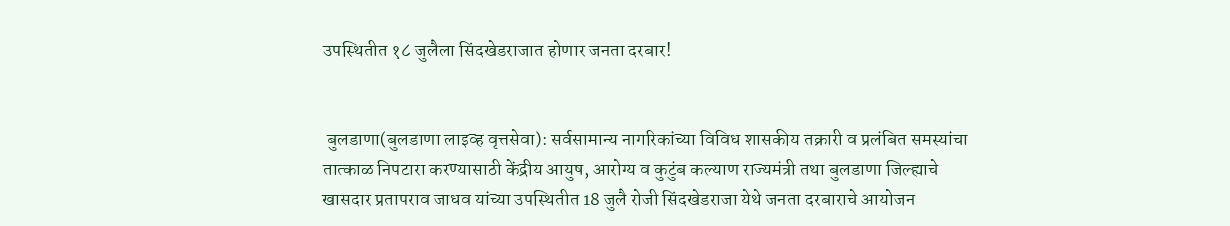उपस्थितीत १८ जुलैला सिंदखेडराजात होणार जनता दरबार!


 बुलडाणा(बुलडाणा लाइव्ह वृत्तसेवा): सर्वसामान्य नागरिकांच्या विविध शासकीय तक्रारी व प्रलंबित समस्यांचा तात्काळ निपटारा करण्यासाठी केंद्रीय आयुष, आरोग्य व कुटुंब कल्याण राज्यमंत्री तथा बुलडाणा जिल्ह्याचे खासदार प्रतापराव जाधव यांच्या उपस्थितीत 18 जुलै रोजी सिंदखेडराजा येथे जनता दरबाराचे आयोजन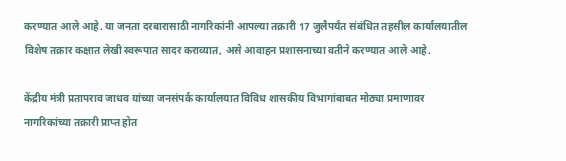करण्यात आले आहे. या जनता दरबारासाठी नागरिकांनी आपल्या तक्रारी 17 जुलैपर्यंत संबंधित तहसील कार्यालयातील विशेष तक्रार कक्षात लेखी स्वरूपात सादर कराव्यात, असे आवाहन प्रशासनाच्या वतीने करण्यात आले आहे.

केंद्रीय मंत्री प्रतापराव जाधव यांच्या जनसंपर्क कार्यालयात विविध शासकीय विभागांबाबत मोठ्या प्रमाणावर नागरिकांच्या तक्रारी प्राप्त होत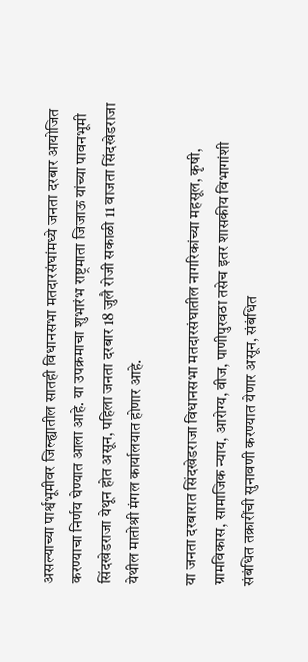असल्याच्या पार्श्वभूमीवर जिल्ह्यातील सातही विधानसभा मतदारसंघांमध्ये जनता दरबार आयोजित करण्याचा निर्णय घेण्यात आला आहे. या उपक्रमाचा शुभारंभ राष्ट्रमाता जिजाऊ यांच्या पावनभूमी सिंदखेडराजा येथून होत असून, पहिला जनता दरबार 18 जुलै रोजी सकाळी 11 वाजता सिंदखेडराजा येथील मातोश्री मंगल कार्यालयात होणार आहे.

या जनता दरबारात सिंदखेडराजा विधानसभा मतदारसंघातील नागरिकांच्या महसूल, कृषी, ग्रामविकास, सामाजिक न्याय, आरोग्य, वीज, पाणीपुरवठा तसेच इतर शासकीय विभागांशी संबंधित तक्रारींची सुनावणी करण्यात येणार असून, संबंधित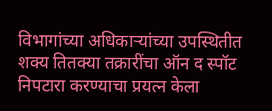विभागांच्या अधिकाऱ्यांच्या उपस्थितीत शक्य तितक्या तक्रारींचा ऑन द स्पॉट निपटारा करण्याचा प्रयत्न केला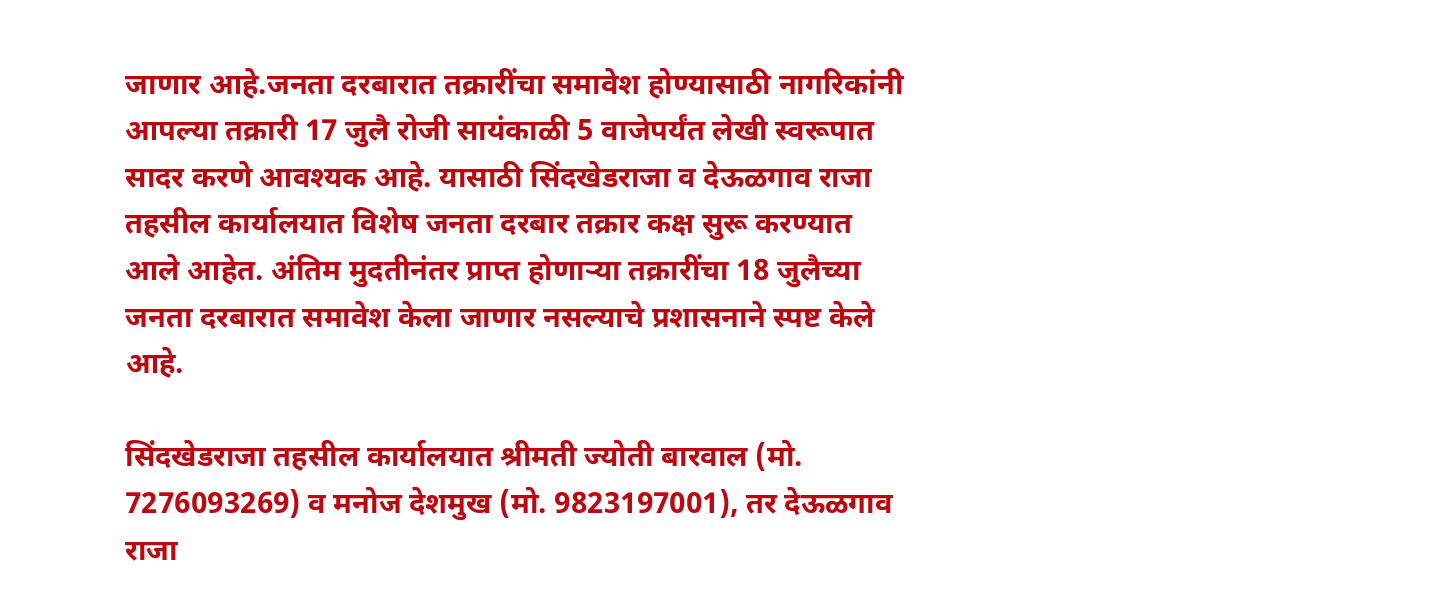जाणार आहे.जनता दरबारात तक्रारींचा समावेश होण्यासाठी नागरिकांनी आपल्या तक्रारी 17 जुलै रोजी सायंकाळी 5 वाजेपर्यंत लेखी स्वरूपात सादर करणे आवश्यक आहे. यासाठी सिंदखेडराजा व देऊळगाव राजा तहसील कार्यालयात विशेष जनता दरबार तक्रार कक्ष सुरू करण्यात आले आहेत. अंतिम मुदतीनंतर प्राप्त होणाऱ्या तक्रारींचा 18 जुलैच्या जनता दरबारात समावेश केला जाणार नसल्याचे प्रशासनाने स्पष्ट केले आहे.

सिंदखेडराजा तहसील कार्यालयात श्रीमती ज्योती बारवाल (मो. 7276093269) व मनोज देशमुख (मो. 9823197001), तर देऊळगाव राजा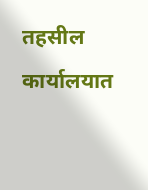तहसील कार्यालयात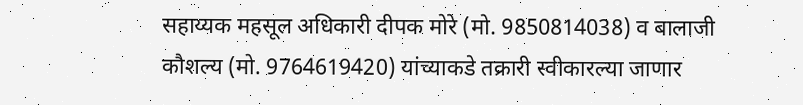सहाय्यक महसूल अधिकारी दीपक मोरे (मो. 9850814038) व बालाजी कौशल्य (मो. 9764619420) यांच्याकडे तक्रारी स्वीकारल्या जाणार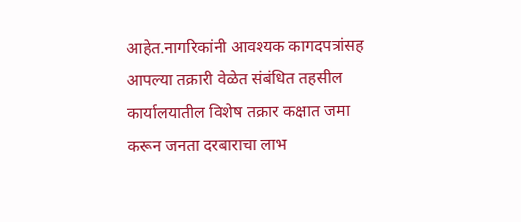आहेत.नागरिकांनी आवश्यक कागदपत्रांसह आपल्या तक्रारी वेळेत संबंधित तहसील कार्यालयातील विशेष तक्रार कक्षात जमा करून जनता दरबाराचा लाभ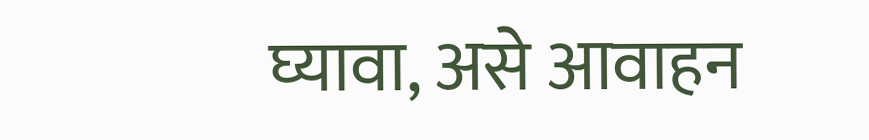घ्यावा, असे आवाहन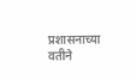प्रशासनाच्या वतीने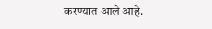करण्यात आले आहे.